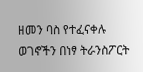ዘመን ባስ የተፈናቀሉ ወገኖችን በነፃ ትራንስፖርት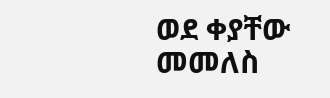ወደ ቀያቸው መመለስ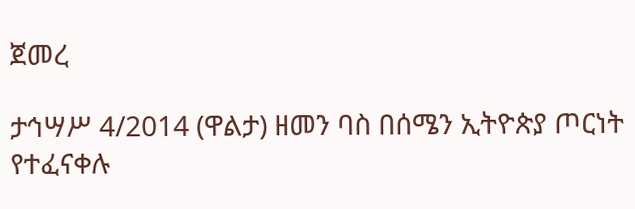ጀመረ

ታኅሣሥ 4/2014 (ዋልታ) ዘመን ባስ በሰሜን ኢትዮጵያ ጦርነት የተፈናቀሉ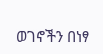ወገኖችን በነፃ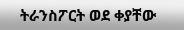ትራንስፖርት ወደ ቀያቸው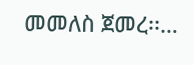መመለስ ጀመረ፡፡…